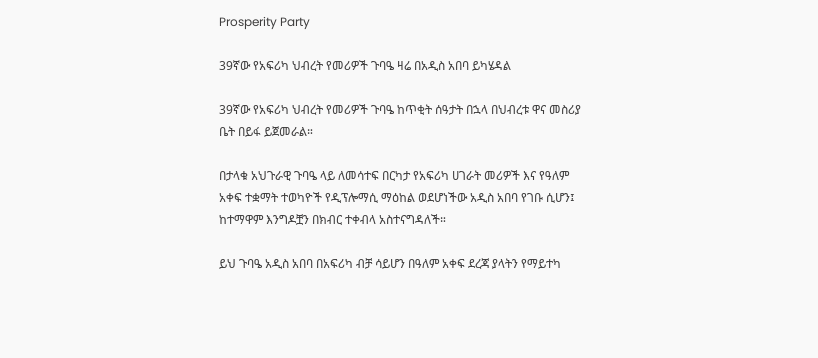Prosperity Party

39ኛው የአፍሪካ ህብረት የመሪዎች ጉባዔ ዛሬ በአዲስ አበባ ይካሄዳል

39ኛው የአፍሪካ ህብረት የመሪዎች ጉባዔ ከጥቂት ሰዓታት በኋላ በህብረቱ ዋና መስሪያ ቤት በይፋ ይጀመራል።

በታላቁ አህጉራዊ ጉባዔ ላይ ለመሳተፍ በርካታ የአፍሪካ ሀገራት መሪዎች እና የዓለም አቀፍ ተቋማት ተወካዮች የዲፕሎማሲ ማዕከል ወደሆነችው አዲስ አበባ የገቡ ሲሆን፤ ከተማዋም እንግዶቿን በክብር ተቀብላ አስተናግዳለች።

ይህ ጉባዔ አዲስ አበባ በአፍሪካ ብቻ ሳይሆን በዓለም አቀፍ ደረጃ ያላትን የማይተካ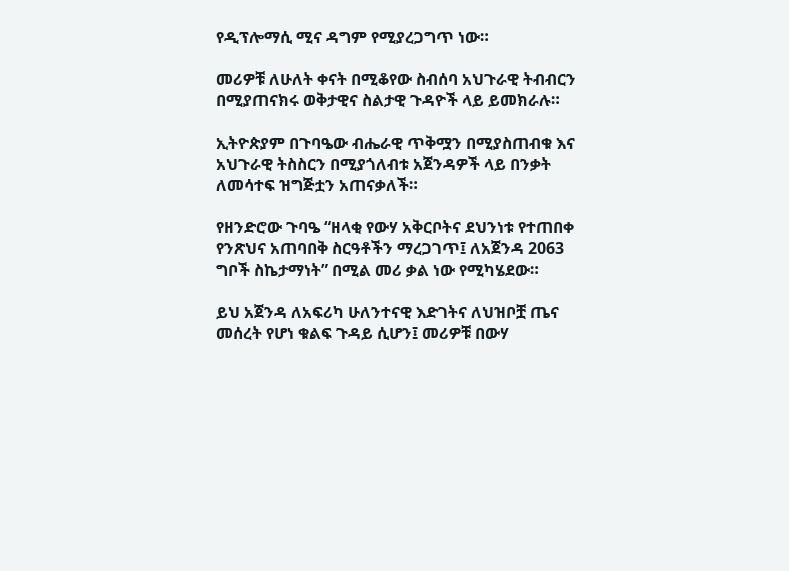የዲፕሎማሲ ሚና ዳግም የሚያረጋግጥ ነው።

መሪዎቹ ለሁለት ቀናት በሚቆየው ስብሰባ አህጉራዊ ትብብርን በሚያጠናክሩ ወቅታዊና ስልታዊ ጉዳዮች ላይ ይመክራሉ።

ኢትዮጵያም በጉባዔው ብሔራዊ ጥቅሟን በሚያስጠብቁ እና አህጉራዊ ትስስርን በሚያጎለብቱ አጀንዳዎች ላይ በንቃት ለመሳተፍ ዝግጅቷን አጠናቃለች።

የዘንድሮው ጉባዔ “ዘላቂ የውሃ አቅርቦትና ደህንነቱ የተጠበቀ የንጽህና አጠባበቅ ስርዓቶችን ማረጋገጥ፤ ለአጀንዳ 2063 ግቦች ስኬታማነት” በሚል መሪ ቃል ነው የሚካሄደው።

ይህ አጀንዳ ለአፍሪካ ሁለንተናዊ እድገትና ለህዝቦቿ ጤና መሰረት የሆነ ቁልፍ ጉዳይ ሲሆን፤ መሪዎቹ በውሃ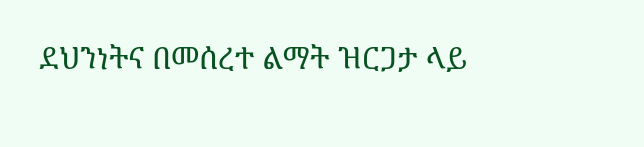ደህንነትና በመሰረተ ልማት ዝርጋታ ላይ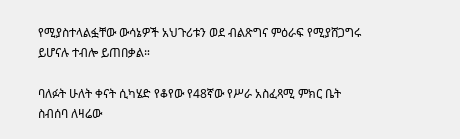የሚያስተላልፏቸው ውሳኔዎች አህጉሪቱን ወደ ብልጽግና ምዕራፍ የሚያሸጋግሩ ይሆናሉ ተብሎ ይጠበቃል።

ባለፉት ሁለት ቀናት ሲካሄድ የቆየው የ48ኛው የሥራ አስፈጻሚ ምክር ቤት ስብሰባ ለዛሬው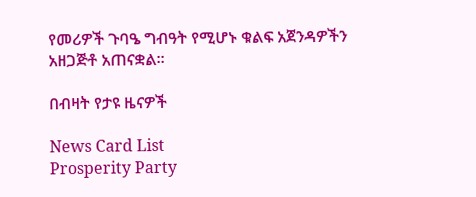የመሪዎች ጉባዔ ግብዓት የሚሆኑ ቁልፍ አጀንዳዎችን አዘጋጅቶ አጠናቋል።

በብዛት የታዩ ዜናዎች

News Card List
Prosperity Party